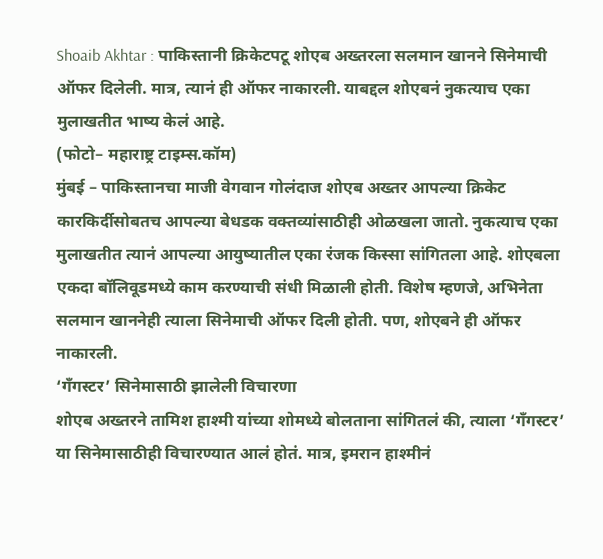Shoaib Akhtar : पाकिस्तानी क्रिकेटपटू शोएब अख्तरला सलमान खानने सिनेमाची ऑफर दिलेली. मात्र, त्यानं ही ऑफर नाकारली. याबद्दल शोएबनं नुकत्याच एका मुलाखतीत भाष्य केलं आहे.
(फोटो– महाराष्ट्र टाइम्स.कॉम)
मुंबई – पाकिस्तानचा माजी वेगवान गोलंदाज शोएब अख्तर आपल्या क्रिकेट कारकिर्दीसोबतच आपल्या बेधडक वक्तव्यांसाठीही ओळखला जातो. नुकत्याच एका मुलाखतीत त्यानं आपल्या आयुष्यातील एका रंजक किस्सा सांगितला आहे. शोएबला एकदा बॉलिवूडमध्ये काम करण्याची संधी मिळाली होती. विशेष म्हणजे, अभिनेता सलमान खाननेही त्याला सिनेमाची ऑफर दिली होती. पण, शोएबने ही ऑफर नाकारली.
‘गँगस्टर’ सिनेमासाठी झालेली विचारणा
शोएब अख्तरने तामिश हाश्मी यांच्या शोमध्ये बोलताना सांगितलं की, त्याला ‘गँगस्टर’ या सिनेमासाठीही विचारण्यात आलं होतं. मात्र, इमरान हाश्मीनं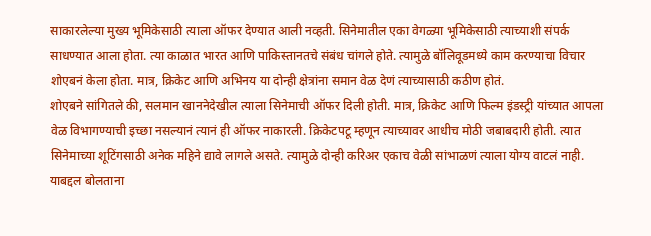साकारलेल्या मुख्य भूमिकेसाठी त्याला ऑफर देण्यात आली नव्हती. सिनेमातील एका वेगळ्या भूमिकेसाठी त्याच्याशी संपर्क साधण्यात आला होता. त्या काळात भारत आणि पाकिस्तानतचे संबंध चांगले होते. त्यामुळे बॉलिवूडमध्ये काम करण्याचा विचार शोएबनं केला होता. मात्र, क्रिकेट आणि अभिनय या दोन्ही क्षेत्रांना समान वेळ देणं त्याच्यासाठी कठीण होतं.
शोएबने सांगितले की, सलमान खाननेदेखील त्याला सिनेमाची ऑफर दिली होती. मात्र, क्रिकेट आणि फिल्म इंडस्ट्री यांच्यात आपला वेळ विभागण्याची इच्छा नसल्यानं त्यानं ही ऑफर नाकारली. क्रिकेटपटू म्हणून त्याच्यावर आधीच मोठी जबाबदारी होती. त्यात सिनेमाच्या शूटिंगसाठी अनेक महिने द्यावे लागले असते. त्यामुळे दोन्ही करिअर एकाच वेळी सांभाळणं त्याला योग्य वाटलं नाही. याबद्दल बोलताना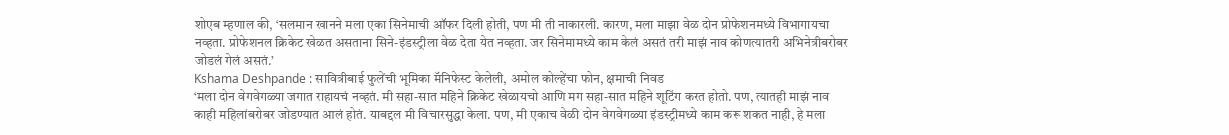शोएब म्हणाल की, ‘सलमान खानने मला एका सिनेमाची ऑफर दिली होती, पण मी ती नाकारली. कारण, मला माझा वेळ दोन प्रोफेशनमध्ये विभागायचा नव्हता. प्रोफेशनल क्रिकेट खेळत असताना सिने-इंडस्ट्रीला वेळ देता येत नव्हता. जर सिनेमामध्ये काम केलं असतं तरी माझं नाव कोणत्यातरी अभिनेत्रीबरोबर जोडलं गेलं असतं.’
Kshama Deshpande : सावित्रीबाई फुलेंची भूमिका मॅनिफेस्ट केलेली, अमोल कोल्हेंचा फोन, क्षमाची निवड
‘मला दोन वेगवेगळ्या जगात राहायचं नव्हतं. मी सहा-सात महिने क्रिकेट खेळायचो आणि मग सहा-सात महिने शूटिंग करत होतो. पण, त्यातही माझं नाव काही महिलांबरोबर जोडण्यात आलं होतं. याबद्दल मी विचारसुद्धा केला. पण, मी एकाच वेळी दोन वेगवेगळ्या इंडस्ट्रीमध्ये काम करू शकत नाही, हे मला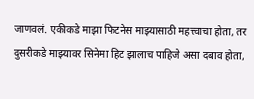जाणवलं. एकीकडे माझा फिटनेस माझ्यासाठी महत्त्वाचा होता, तर दुसरीकडे माझ्यावर सिनेमा हिट झालाच पाहिजे असा दबाव होता,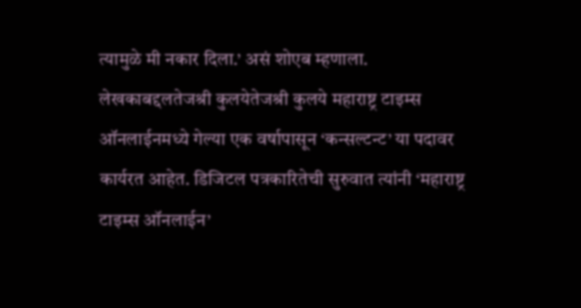त्यामुळे मी नकार दिला.’ असं शोएब म्हणाला.
लेखकाबद्दलतेजश्री कुलयेतेजश्री कुलये महाराष्ट्र टाइम्स ऑनलाईनमध्ये गेल्या एक वर्षापासून ‘कन्सल्टन्ट’ या पदावर कार्यरत आहेत. डिजिटल पत्रकारितेची सुरुवात त्यांनी ‘महाराष्ट्र टाइम्स ऑनलाईन’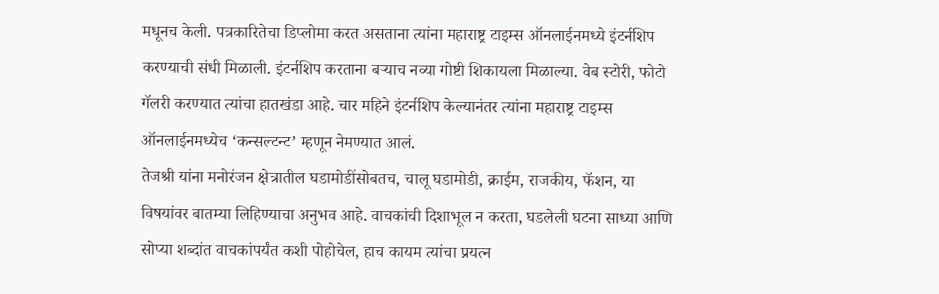मधूनच केली. पत्रकारितेचा डिप्लोमा करत असताना त्यांना महाराष्ट्र टाइम्स ऑनलाईनमध्ये इंटर्नशिप करण्याची संधी मिळाली. इंटर्नशिप करताना बऱ्याच नव्या गोष्टी शिकायला मिळाल्या. वेब स्टोरी, फोटो गॅलरी करण्यात त्यांचा हातखंडा आहे. चार महिने इंटर्नशिप केल्यानंतर त्यांना महाराष्ट्र टाइम्स ऑनलाईनमध्येच ‘कन्सल्टन्ट’ म्हणून नेमण्यात आलं.
तेजश्री यांना मनोरंजन क्षेत्रातील घडामोडींसोबतच, चालू घडामोडी, क्राईम, राजकीय, फॅशन, या विषयांवर बातम्या लिहिण्याचा अनुभव आहे. वाचकांची दिशाभूल न करता, घडलेली घटना साध्या आणि सोप्या शब्दांत वाचकांपर्यंत कशी पोहोचेल, हाच कायम त्यांचा प्रयत्न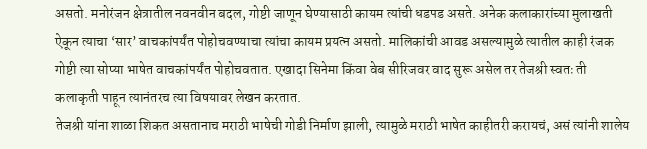असतो. मनोरंजन क्षेत्रातील नवनवीन बदल, गोष्टी जाणून घेण्यासाठी कायम त्यांची धडपड असते. अनेक कलाकारांच्या मुलाखती ऐकून त्याचा ‘सार’ वाचकांपर्यंत पोहोचवण्याचा त्यांचा कायम प्रयत्न असतो. मालिकांची आवड असल्यामुळे त्यातील काही रंजक गोष्टी त्या सोप्या भाषेत वाचकांपर्यंत पोहोचवतात. एखादा सिनेमा किंवा वेब सीरिजवर वाद सुरू असेल तर तेजश्री स्वतः ती कलाकृती पाहून त्यानंतरच त्या विषयावर लेखन करतात.
तेजश्री यांना शाळा शिकत असतानाच मराठी भाषेची गोडी निर्माण झाली, त्यामुळे मराठी भाषेत काहीतरी करायचं, असं त्यांनी शालेय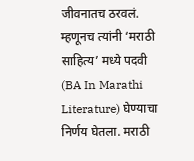जीवनातच ठरवलं. म्हणूनच त्यांनी ‘मराठी साहित्य’ मध्ये पदवी (BA In Marathi Literature) घेण्याचा निर्णय घेतला. मराठी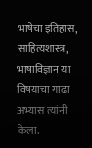भाषेचा इतिहास, साहित्यशास्त्र, भाषाविज्ञान या विषयाचा गाढा अभ्यास त्यांनी केला.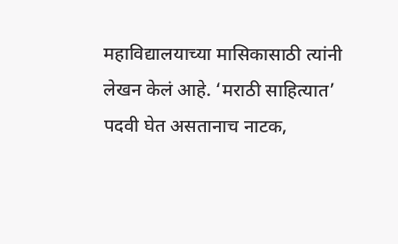महाविद्यालयाच्या मासिकासाठी त्यांनी लेखन केलं आहे. ‘मराठी साहित्यात’ पदवी घेत असतानाच नाटक,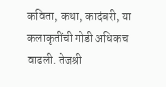कविता, कथा, कादंबरी, या कलाकृतींची गोडी अधिकच वाढली. तेजश्री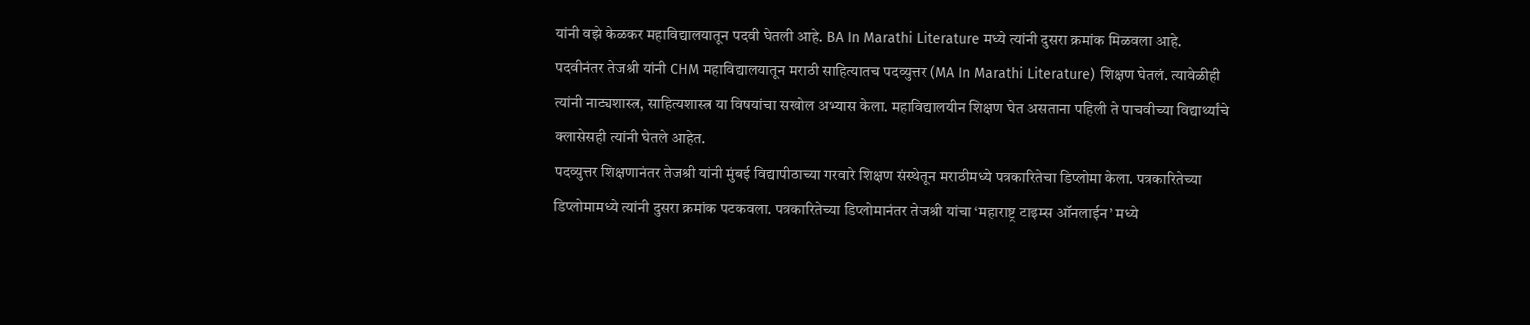यांनी वझे केळकर महाविद्यालयातून पदवी घेतली आहे. BA In Marathi Literature मध्ये त्यांनी दुसरा क्रमांक मिळवला आहे. पदवीनंतर तेजश्री यांनी CHM महाविद्यालयातून मराठी साहित्यातच पदव्युत्तर (MA In Marathi Literature) शिक्षण घेतलं. त्यावेळीही त्यांनी नाट्यशास्त्र, साहित्यशास्त्र या विषयांचा सखोल अभ्यास केला. महाविद्यालयीन शिक्षण घेत असताना पहिली ते पाचवीच्या विद्यार्थ्यांचे क्लासेसही त्यांनी घेतले आहेत.
पदव्युत्तर शिक्षणानंतर तेजश्री यांनी मुंबई विद्यापीठाच्या गरवारे शिक्षण संस्थेतून मराठीमध्ये पत्रकारितेचा डिप्लोमा केला. पत्रकारितेच्या डिप्लोमामध्ये त्यांनी दुसरा क्रमांक पटकवला. पत्रकारितेच्या डिप्लोमानंतर तेजश्री यांचा ‘महाराष्ट्र टाइम्स ऑनलाईन’ मध्ये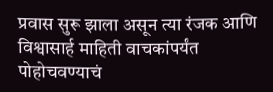प्रवास सुरू झाला असून त्या रंजक आणि विश्वासार्ह माहिती वाचकांपर्यंत पोहोचवण्याचं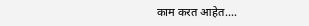काम करत आहेत.…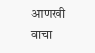आणखी वाचा